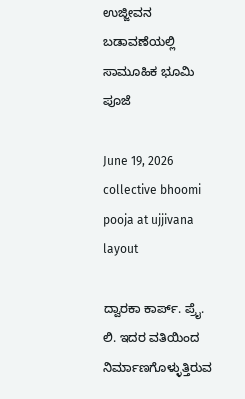ಉಜ್ಜೀವನ ಬಡಾವಣೆಯಲ್ಲಿ ಸಾಮೂಹಿಕ ಭೂಮಿ ಪೂಜೆ

June 19, 2026
collective bhoomi pooja at ujjivana layout

ದ್ವಾರಕಾ ಕಾರ್ಪ್. ಪ್ರೈ. ಲಿ. ಇದರ ವತಿಯಿಂದ ನಿರ್ಮಾಣಗೊಳ್ಳುತ್ತಿರುವ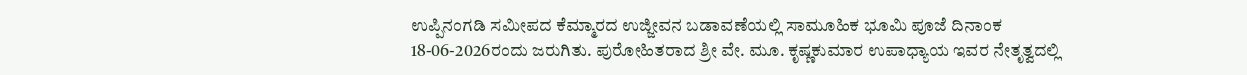ಉಪ್ಪಿನಂಗಡಿ ಸಮೀಪದ ಕೆಮ್ಮಾರದ ಉಜ್ಜೀವನ ಬಡಾವಣೆಯಲ್ಲಿ ಸಾಮೂಹಿಕ ಭೂಮಿ ಪೂಜೆ ದಿನಾಂಕ 18-06-2026ರಂದು ಜರುಗಿತು. ಪುರೋಹಿತರಾದ ಶ್ರೀ ವೇ. ಮೂ. ಕೃಷ್ಣಕುಮಾರ ಉಪಾಧ್ಯಾಯ ಇವರ ನೇತೃತ್ವದಲ್ಲಿ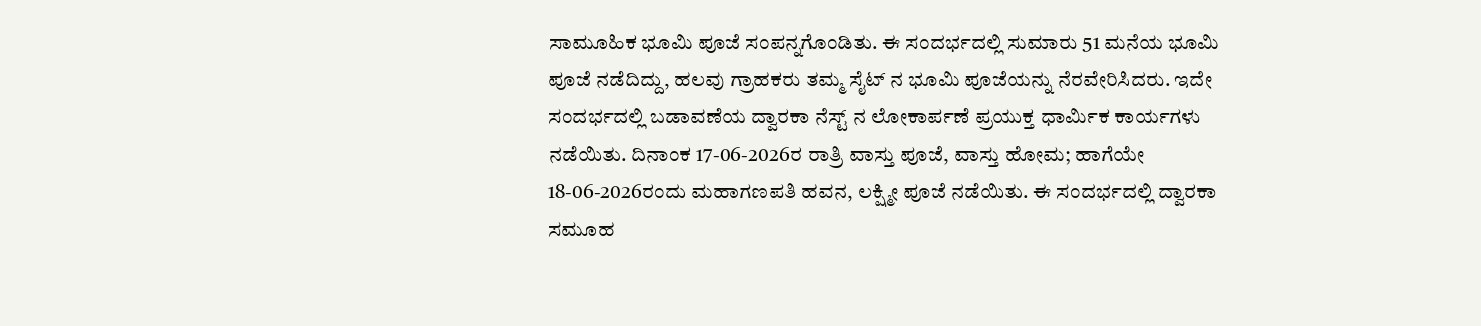ಸಾಮೂಹಿಕ ಭೂಮಿ ಪೂಜೆ ಸಂಪನ್ನಗೊಂಡಿತು. ಈ ಸಂದರ್ಭದಲ್ಲಿ ಸುಮಾರು 51 ಮನೆಯ ಭೂಮಿ ಪೂಜೆ ನಡೆದಿದ್ದು, ಹಲವು ಗ್ರಾಹಕರು ತಮ್ಮ ಸೈಟ್ ನ ಭೂಮಿ ಪೂಜೆಯನ್ನು ನೆರವೇರಿಸಿದರು. ಇದೇ ಸಂದರ್ಭದಲ್ಲಿ ಬಡಾವಣೆಯ ದ್ವಾರಕಾ ನೆಸ್ಟ್ ನ ಲೋಕಾರ್ಪಣೆ ಪ್ರಯುಕ್ತ ಧಾರ್ಮಿಕ ಕಾರ್ಯಗಳು ನಡೆಯಿತು. ದಿನಾಂಕ 17-06-2026ರ ರಾತ್ರಿ ವಾಸ್ತು ಪೂಜೆ, ವಾಸ್ತು ಹೋಮ; ಹಾಗೆಯೇ 18-06-2026ರಂದು ಮಹಾಗಣಪತಿ ಹವನ, ಲಕ್ಷ್ಮೀ ಪೂಜೆ ನಡೆಯಿತು. ಈ ಸಂದರ್ಭದಲ್ಲಿ ದ್ವಾರಕಾ ಸಮೂಹ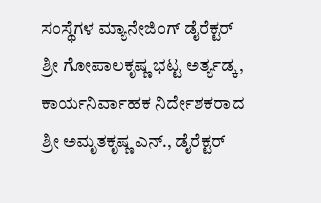ಸಂಸ್ಥೆಗಳ ಮ್ಯಾನೇಜಿಂಗ್ ಡೈರೆಕ್ಟರ್ ಶ್ರೀ ಗೋಪಾಲಕೃಷ್ಣ ಭಟ್ಟ ಅರ್ತ್ಯಡ್ಕ, ಕಾರ್ಯನಿರ್ವಾಹಕ ನಿರ್ದೇಶಕರಾದ ಶ್ರೀ ಅಮೃತಕೃಷ್ಣ ಎನ್., ಡೈರೆಕ್ಟರ್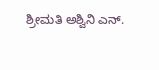ಶ್ರೀಮತಿ ಅಶ್ವಿನಿ ಎನ್.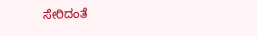ಸೇರಿದಂತೆ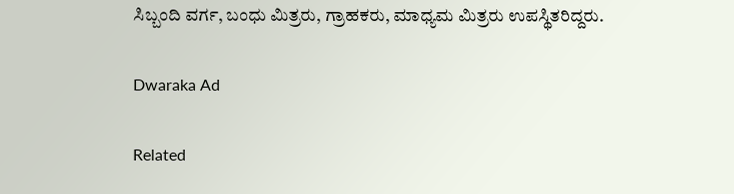ಸಿಬ್ಬಂದಿ ವರ್ಗ, ಬಂಧು ಮಿತ್ರರು, ಗ್ರಾಹಕರು, ಮಾಧ್ಯಮ ಮಿತ್ರರು ಉಪಸ್ಥಿತರಿದ್ದರು.

Dwaraka Ad

Related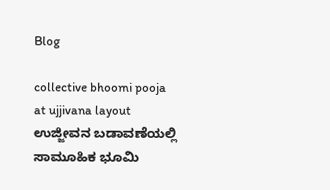Blog

collective bhoomi pooja at ujjivana layout
ಉಜ್ಜೀವನ ಬಡಾವಣೆಯಲ್ಲಿ ಸಾಮೂಹಿಕ ಭೂಮಿ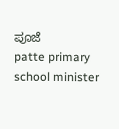ಪೂಜೆ
patte primary school minister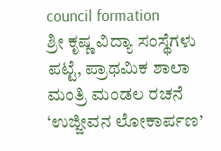council formation
ಶ್ರೀ ಕೃಷ್ಣ ವಿದ್ಯಾ ಸಂಸ್ಥೆಗಳು ಪಟ್ಟೆ, ಪ್ರಾಥಮಿಕ ಶಾಲಾ ಮಂತ್ರಿ ಮಂಡಲ ರಚನೆ
‘ಉಜ್ಜೀವನ ಲೋಕಾರ್ಪಣ’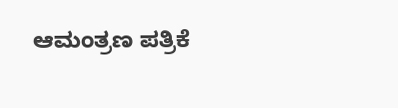ಆಮಂತ್ರಣ ಪತ್ರಿಕೆ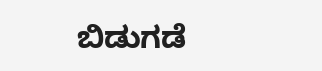ಬಿಡುಗಡೆ